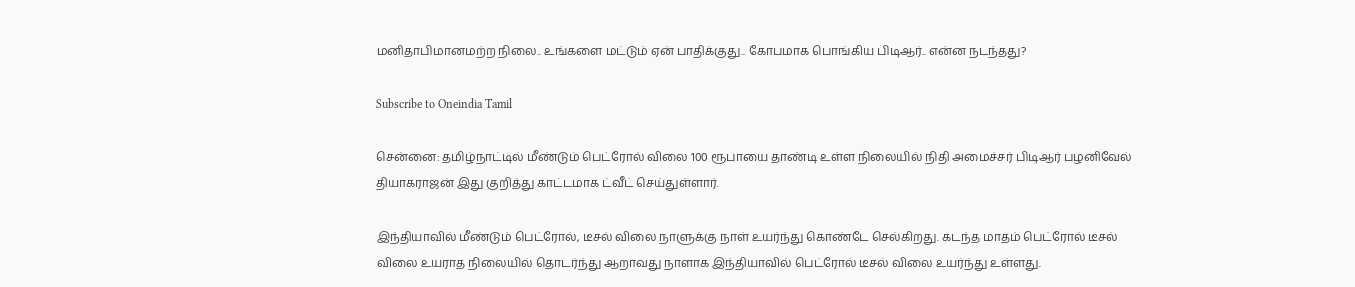மனிதாபிமானமற்ற நிலை.. உங்களை மட்டும் ஏன் பாதிக்குது.. கோபமாக பொங்கிய பிடிஆர்.. என்ன நடந்தது?

Subscribe to Oneindia Tamil

சென்னை: தமிழ்நாட்டில் மீண்டும் பெட்ரோல் விலை 100 ரூபாயை தாண்டி உள்ள நிலையில் நிதி அமைச்சர் பிடிஆர் பழனிவேல் தியாகராஜன் இது குறித்து காட்டமாக ட்வீட் செய்துள்ளார்.

இந்தியாவில் மீண்டும் பெட்ரோல், டீசல் விலை நாளுக்கு நாள் உயர்ந்து கொண்டே செல்கிறது. கடந்த மாதம் பெட்ரோல் டீசல் விலை உயராத நிலையில் தொடர்ந்து ஆறாவது நாளாக இந்தியாவில் பெட்ரோல் டீசல் விலை உயர்ந்து உள்ளது.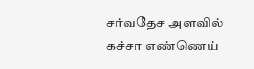சர்வதேச அளவில் கச்சா எண்ணெய்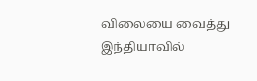விலையை வைத்து இந்தியாவில்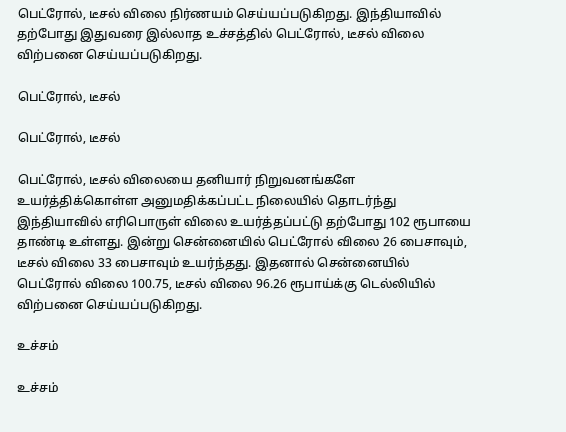பெட்ரோல், டீசல் விலை நிர்ணயம் செய்யப்படுகிறது. இந்தியாவில் தற்போது இதுவரை இல்லாத உச்சத்தில் பெட்ரோல், டீசல் விலை விற்பனை செய்யப்படுகிறது.

பெட்ரோல், டீசல்

பெட்ரோல், டீசல்

பெட்ரோல், டீசல் விலையை தனியார் நிறுவனங்களே உயர்த்திக்கொள்ள அனுமதிக்கப்பட்ட நிலையில் தொடர்ந்து இந்தியாவில் எரிபொருள் விலை உயர்த்தப்பட்டு தற்போது 102 ரூபாயை தாண்டி உள்ளது. இன்று சென்னையில் பெட்ரோல் விலை 26 பைசாவும், டீசல் விலை 33 பைசாவும் உயர்ந்தது. இதனால் சென்னையில் பெட்ரோல் விலை 100.75, டீசல் விலை 96.26 ரூபாய்க்கு டெல்லியில் விற்பனை செய்யப்படுகிறது.

உச்சம்

உச்சம்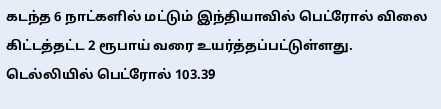கடந்த 6 நாட்களில் மட்டும் இந்தியாவில் பெட்ரோல் விலை கிட்டத்தட்ட 2 ரூபாய் வரை உயர்த்தப்பட்டுள்ளது. டெல்லியில் பெட்ரோல் 103.39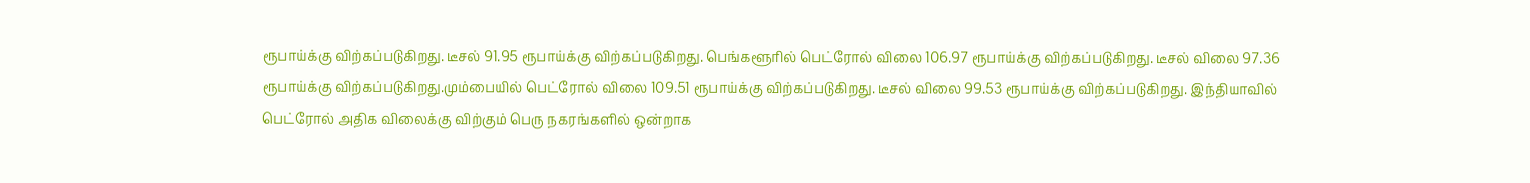ரூபாய்க்கு விற்கப்படுகிறது. டீசல் 91.95 ரூபாய்க்கு விற்கப்படுகிறது. பெங்களூரில் பெட்ரோல் விலை 106.97 ரூபாய்க்கு விற்கப்படுகிறது. டீசல் விலை 97.36 ரூபாய்க்கு விற்கப்படுகிறது.மும்பையில் பெட்ரோல் விலை 109.51 ரூபாய்க்கு விற்கப்படுகிறது. டீசல் விலை 99.53 ரூபாய்க்கு விற்கப்படுகிறது. இந்தியாவில் பெட்ரோல் அதிக விலைக்கு விற்கும் பெரு நகரங்களில் ஒன்றாக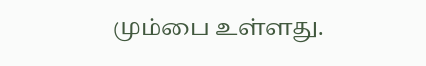மும்பை உள்ளது.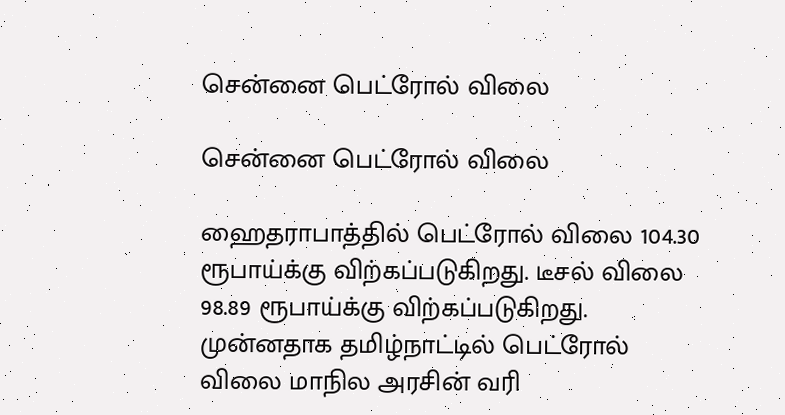சென்னை பெட்ரோல் விலை

சென்னை பெட்ரோல் விலை

ஹைதராபாத்தில் பெட்ரோல் விலை 104.30 ரூபாய்க்கு விற்கப்படுகிறது. டீசல் விலை 98.89 ரூபாய்க்கு விற்கப்படுகிறது. முன்னதாக தமிழ்நாட்டில் பெட்ரோல் விலை மாநில அரசின் வரி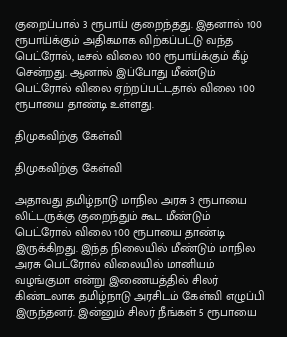குறைப்பால் 3 ரூபாய் குறைந்தது. இதனால் 100 ரூபாய்க்கும் அதிகமாக விற்கப்பட்டு வந்த பெட்ரோல், டீசல் விலை 100 ரூபாய்க்கும் கீழ் சென்றது. ஆனால் இப்போது மீண்டும் பெட்ரோல் விலை ஏற்றப்பட்டதால் விலை 100 ரூபாயை தாண்டி உள்ளது.

திமுகவிற்கு கேள்வி

திமுகவிற்கு கேள்வி

அதாவது தமிழ்நாடு மாநில அரசு 3 ரூபாயை லிட்டருக்கு குறைந்தும் கூட மீண்டும் பெட்ரோல் விலை 100 ரூபாயை தாண்டி இருக்கிறது. இந்த நிலையில் மீண்டும் மாநில அரசு பெட்ரோல் விலையில் மானியம் வழங்குமா என்று இணையத்தில் சிலர் கிண்டலாக தமிழ்நாடு அரசிடம் கேள்வி எழுப்பி இருந்தனர். இன்னும் சிலர் நீங்கள் 5 ரூபாயை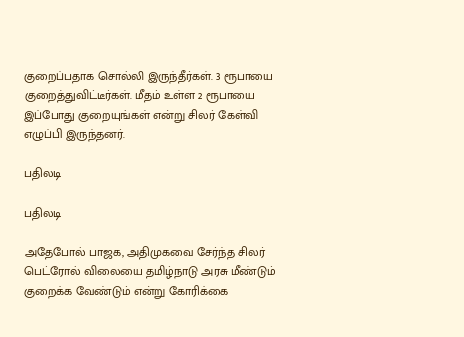குறைப்பதாக சொல்லி இருந்தீர்கள். 3 ரூபாயை குறைத்துவிட்டீர்கள். மீதம் உள்ள 2 ரூபாயை இப்போது குறையுங்கள் என்று சிலர் கேள்வி எழுப்பி இருந்தனர்.

பதிலடி

பதிலடி

அதேபோல் பாஜக, அதிமுகவை சேர்ந்த சிலர் பெட்ரோல் விலையை தமிழ்நாடு அரசு மீண்டும் குறைக்க வேண்டும் என்று கோரிக்கை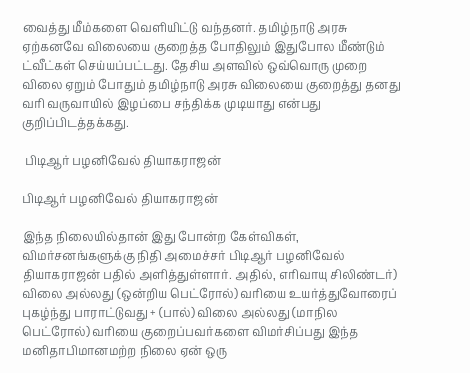வைத்து மீம்களை வெளியிட்டு வந்தனர். தமிழ்நாடு அரசு ஏற்கனவே விலையை குறைத்த போதிலும் இதுபோல மீண்டும் ட்வீட்கள் செய்யப்பட்டது. தேசிய அளவில் ஒவ்வொரு முறை விலை ஏறும் போதும் தமிழ்நாடு அரசு விலையை குறைத்து தனது வரி வருவாயில் இழப்பை சந்திக்க முடியாது என்பது குறிப்பிடத்தக்கது.

 பிடிஆர் பழனிவேல் தியாகராஜன்

பிடிஆர் பழனிவேல் தியாகராஜன்

இந்த நிலையில்தான் இது போன்ற கேள்விகள், விமர்சனங்களுக்கு நிதி அமைச்சர் பிடிஆர் பழனிவேல் தியாகராஜன் பதில் அளித்துள்ளார். அதில், எரிவாயு சிலிண்டர்) விலை அல்லது (ஒன்றிய பெட்ரோல்) வரியை உயர்த்துவோரைப் புகழ்ந்து பாராட்டுவது + (பால்) விலை அல்லது (மாநில பெட்ரோல்) வரியை குறைப்பவர்களை விமர்சிப்பது இந்த மனிதாபிமானமற்ற நிலை ஏன் ஒரு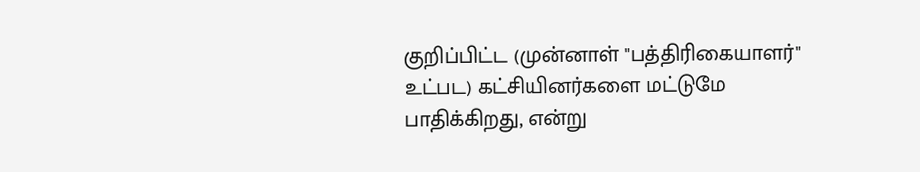குறிப்பிட்ட (முன்னாள் "பத்திரிகையாளர்" உட்பட) கட்சியினர்களை மட்டுமே பாதிக்கிறது, என்று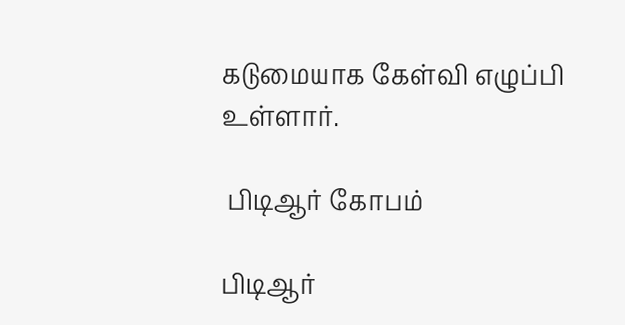கடுமையாக கேள்வி எழுப்பி உள்ளார்.

 பிடிஆர் கோபம்

பிடிஆர்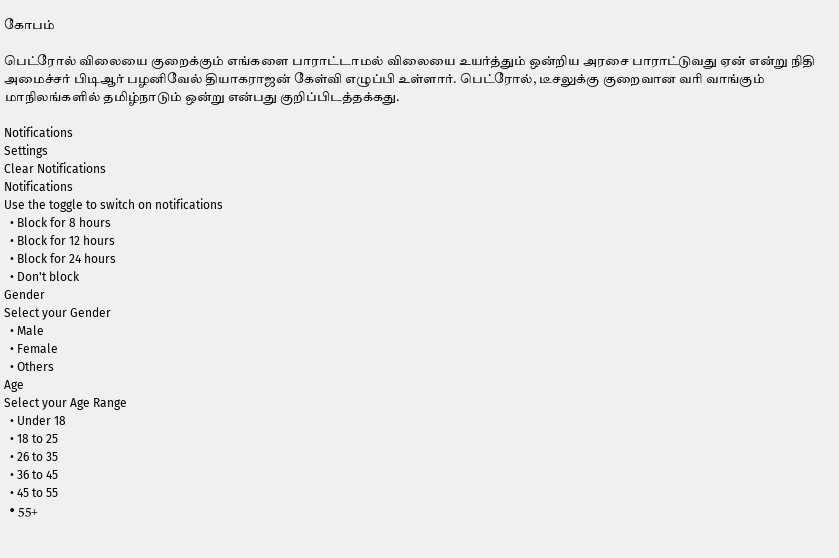கோபம்

பெட்ரோல் விலையை குறைக்கும் எங்களை பாராட்டாமல் விலையை உயர்த்தும் ஒன்றிய அரசை பாராட்டுவது ஏன் என்று நிதி அமைச்சர் பிடிஆர் பழனிவேல் தியாகராஜன் கேள்வி எழுப்பி உள்ளார். பெட்ரோல், டீசலுக்கு குறைவான வரி வாங்கும் மாநிலங்களில் தமிழ்நாடும் ஒன்று என்பது குறிப்பிடத்தக்கது.

Notifications
Settings
Clear Notifications
Notifications
Use the toggle to switch on notifications
  • Block for 8 hours
  • Block for 12 hours
  • Block for 24 hours
  • Don't block
Gender
Select your Gender
  • Male
  • Female
  • Others
Age
Select your Age Range
  • Under 18
  • 18 to 25
  • 26 to 35
  • 36 to 45
  • 45 to 55
  • 55+